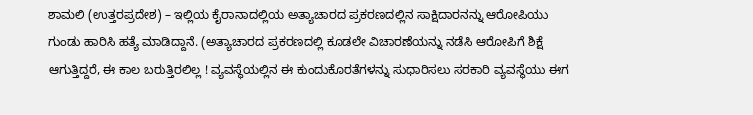ಶಾಮಲಿ (ಉತ್ತರಪ್ರದೇಶ) – ಇಲ್ಲಿಯ ಕೈರಾನಾದಲ್ಲಿಯ ಅತ್ಯಾಚಾರದ ಪ್ರಕರಣದಲ್ಲಿನ ಸಾಕ್ಷಿದಾರನನ್ನು ಆರೋಪಿಯು ಗುಂಡು ಹಾರಿಸಿ ಹತ್ಯೆ ಮಾಡಿದ್ದಾನೆ. (ಅತ್ಯಾಚಾರದ ಪ್ರಕರಣದಲ್ಲಿ ಕೂಡಲೇ ವಿಚಾರಣೆಯನ್ನು ನಡೆಸಿ ಆರೋಪಿಗೆ ಶಿಕ್ಷೆ ಆಗುತ್ತಿದ್ದರೆ, ಈ ಕಾಲ ಬರುತ್ತಿರಲಿಲ್ಲ ! ವ್ಯವಸ್ಥೆಯಲ್ಲಿನ ಈ ಕುಂದುಕೊರತೆಗಳನ್ನು ಸುಧಾರಿಸಲು ಸರಕಾರಿ ವ್ಯವಸ್ಥೆಯು ಈಗ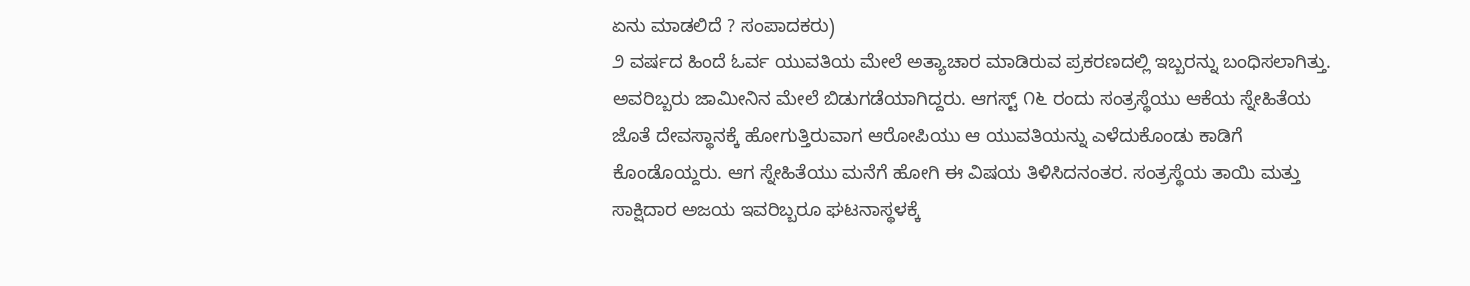ಏನು ಮಾಡಲಿದೆ ? ಸಂಪಾದಕರು)
೨ ವರ್ಷದ ಹಿಂದೆ ಓರ್ವ ಯುವತಿಯ ಮೇಲೆ ಅತ್ಯಾಚಾರ ಮಾಡಿರುವ ಪ್ರಕರಣದಲ್ಲಿ ಇಬ್ಬರನ್ನು ಬಂಧಿಸಲಾಗಿತ್ತು. ಅವರಿಬ್ಬರು ಜಾಮೀನಿನ ಮೇಲೆ ಬಿಡುಗಡೆಯಾಗಿದ್ದರು. ಆಗಸ್ಟ್ ೧೬ ರಂದು ಸಂತ್ರಸ್ಥೆಯು ಆಕೆಯ ಸ್ನೇಹಿತೆಯ ಜೊತೆ ದೇವಸ್ಥಾನಕ್ಕೆ ಹೋಗುತ್ತಿರುವಾಗ ಆರೋಪಿಯು ಆ ಯುವತಿಯನ್ನು ಎಳೆದುಕೊಂಡು ಕಾಡಿಗೆ ಕೊಂಡೊಯ್ದರು. ಆಗ ಸ್ನೇಹಿತೆಯು ಮನೆಗೆ ಹೋಗಿ ಈ ವಿಷಯ ತಿಳಿಸಿದನಂತರ. ಸಂತ್ರಸ್ಥೆಯ ತಾಯಿ ಮತ್ತು ಸಾಕ್ಷಿದಾರ ಅಜಯ ಇವರಿಬ್ಬರೂ ಘಟನಾಸ್ಥಳಕ್ಕೆ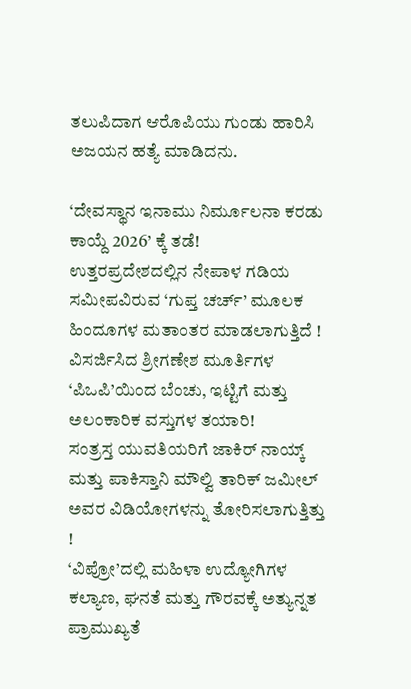ತಲುಪಿದಾಗ ಆರೊಪಿಯು ಗುಂಡು ಹಾರಿಸಿ ಅಜಯನ ಹತ್ಯೆ ಮಾಡಿದನು.

‘ದೇವಸ್ಥಾನ ಇನಾಮು ನಿರ್ಮೂಲನಾ ಕರಡು ಕಾಯ್ದೆ 2026’ ಕ್ಕೆ ತಡೆ!
ಉತ್ತರಪ್ರದೇಶದಲ್ಲಿನ ನೇಪಾಳ ಗಡಿಯ ಸಮೀಪವಿರುವ ‘ಗುಪ್ತ ಚರ್ಚ್’ ಮೂಲಕ ಹಿಂದೂಗಳ ಮತಾಂತರ ಮಾಡಲಾಗುತ್ತಿದೆ !
ವಿಸರ್ಜಿಸಿದ ಶ್ರೀಗಣೇಶ ಮೂರ್ತಿಗಳ ‘ಪಿಒಪಿ’ಯಿಂದ ಬೆಂಚು, ಇಟ್ಟಿಗೆ ಮತ್ತು ಅಲಂಕಾರಿಕ ವಸ್ತುಗಳ ತಯಾರಿ!
ಸಂತ್ರಸ್ತ ಯುವತಿಯರಿಗೆ ಜಾಕಿರ್ ನಾಯ್ಕ್ ಮತ್ತು ಪಾಕಿಸ್ತಾನಿ ಮೌಲ್ವಿ ತಾರಿಕ್ ಜಮೀಲ್ ಅವರ ವಿಡಿಯೋಗಳನ್ನು ತೋರಿಸಲಾಗುತ್ತಿತ್ತು !
‘ವಿಪ್ರೋ’ದಲ್ಲಿ ಮಹಿಳಾ ಉದ್ಯೋಗಿಗಳ ಕಲ್ಯಾಣ, ಘನತೆ ಮತ್ತು ಗೌರವಕ್ಕೆ ಅತ್ಯುನ್ನತ ಪ್ರಾಮುಖ್ಯತೆ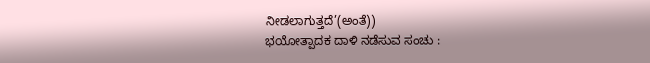ನೀಡಲಾಗುತ್ತದೆ’(ಅಂತೆ))
ಭಯೋತ್ಪಾದಕ ದಾಳಿ ನಡೆಸುವ ಸಂಚು :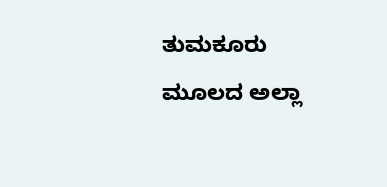ತುಮಕೂರು ಮೂಲದ ಅಲ್ಲಾ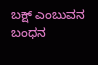ಬಕ್ಷ್ ಎಂಬುವನ ಬಂಧನ